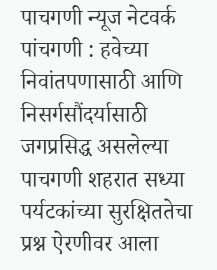पाचगणी न्यूज नेटवर्क
पांचगणी : हवेच्या निवांतपणासाठी आणि निसर्गसौंदर्यासाठी जगप्रसिद्ध असलेल्या पाचगणी शहरात सध्या पर्यटकांच्या सुरक्षिततेचा प्रश्न ऐरणीवर आला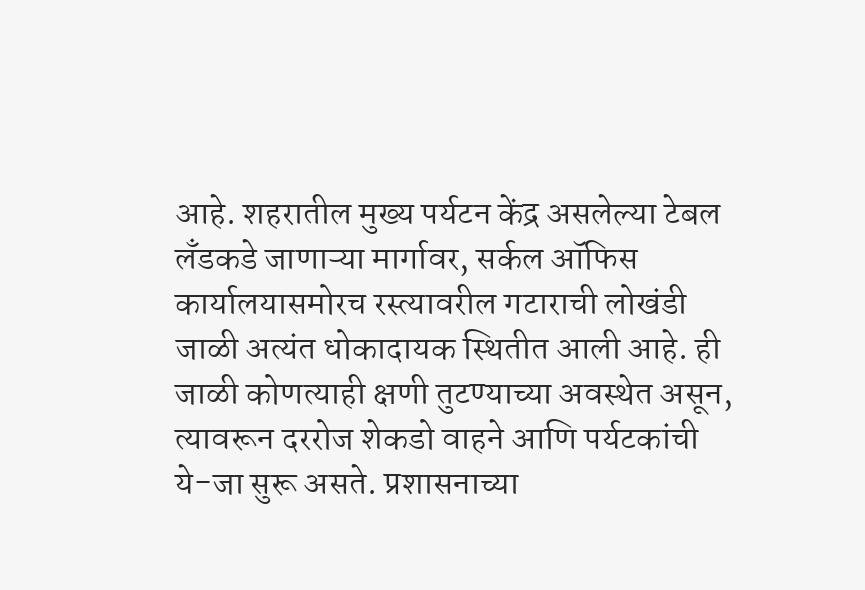आहे. शहरातील मुख्य पर्यटन केंद्र असलेल्या टेबल लँडकडे जाणाऱ्या मार्गावर, सर्कल ऑफिस कार्यालयासमोरच रस्त्यावरील गटाराची लोखंडी जाळी अत्यंत धोकादायक स्थितीत आली आहे. ही जाळी कोणत्याही क्षणी तुटण्याच्या अवस्थेत असून, त्यावरून दररोज शेकडो वाहने आणि पर्यटकांची ये-जा सुरू असते. प्रशासनाच्या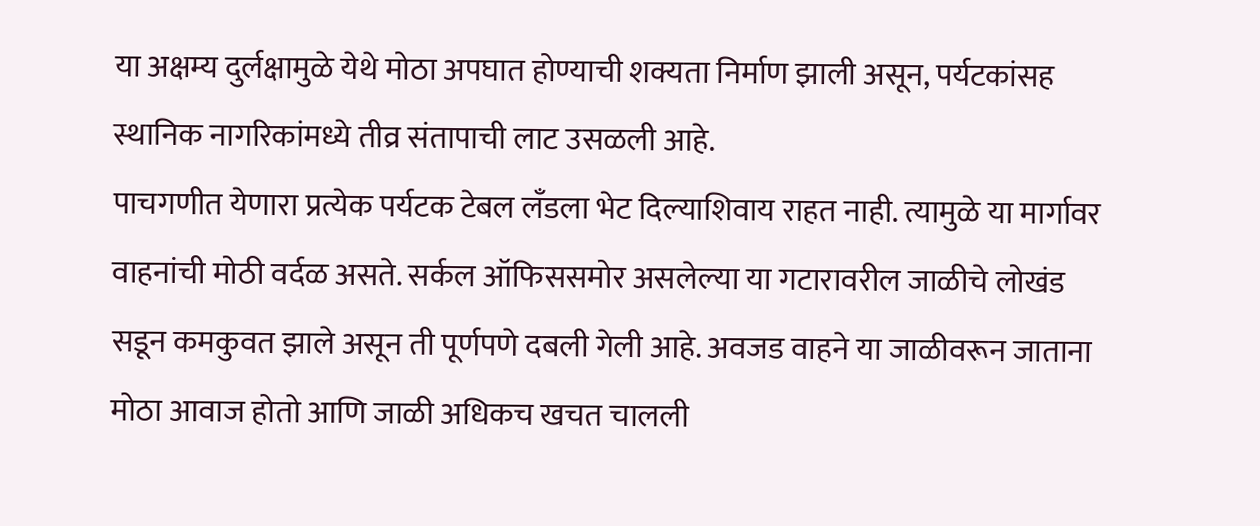या अक्षम्य दुर्लक्षामुळे येथे मोठा अपघात होण्याची शक्यता निर्माण झाली असून, पर्यटकांसह स्थानिक नागरिकांमध्ये तीव्र संतापाची लाट उसळली आहे.
पाचगणीत येणारा प्रत्येक पर्यटक टेबल लँडला भेट दिल्याशिवाय राहत नाही. त्यामुळे या मार्गावर वाहनांची मोठी वर्दळ असते. सर्कल ऑफिससमोर असलेल्या या गटारावरील जाळीचे लोखंड सडून कमकुवत झाले असून ती पूर्णपणे दबली गेली आहे. अवजड वाहने या जाळीवरून जाताना मोठा आवाज होतो आणि जाळी अधिकच खचत चालली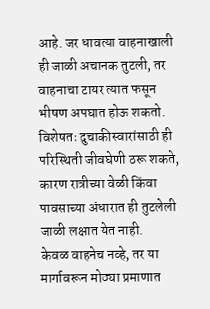आहे. जर धावत्या वाहनाखाली ही जाळी अचानक तुटली, तर वाहनाचा टायर त्यात फसून भीषण अपघात होऊ शकतो. विशेषतः दुचाकीस्वारांसाठी ही परिस्थिती जीवघेणी ठरू शकते, कारण रात्रीच्या वेळी किंवा पावसाच्या अंधारात ही तुटलेली जाळी लक्षात येत नाही.
केवळ वाहनेच नव्हे, तर या मार्गावरून मोठ्या प्रमाणात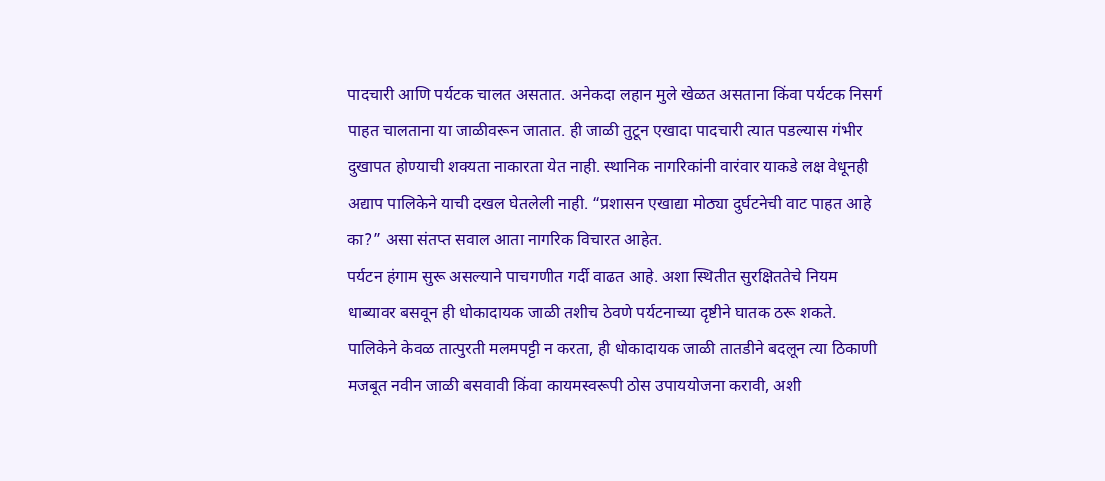पादचारी आणि पर्यटक चालत असतात. अनेकदा लहान मुले खेळत असताना किंवा पर्यटक निसर्ग पाहत चालताना या जाळीवरून जातात. ही जाळी तुटून एखादा पादचारी त्यात पडल्यास गंभीर दुखापत होण्याची शक्यता नाकारता येत नाही. स्थानिक नागरिकांनी वारंवार याकडे लक्ष वेधूनही अद्याप पालिकेने याची दखल घेतलेली नाही. “प्रशासन एखाद्या मोठ्या दुर्घटनेची वाट पाहत आहे का?” असा संतप्त सवाल आता नागरिक विचारत आहेत.
पर्यटन हंगाम सुरू असल्याने पाचगणीत गर्दी वाढत आहे. अशा स्थितीत सुरक्षिततेचे नियम धाब्यावर बसवून ही धोकादायक जाळी तशीच ठेवणे पर्यटनाच्या दृष्टीने घातक ठरू शकते. पालिकेने केवळ तात्पुरती मलमपट्टी न करता, ही धोकादायक जाळी तातडीने बदलून त्या ठिकाणी मजबूत नवीन जाळी बसवावी किंवा कायमस्वरूपी ठोस उपाययोजना करावी, अशी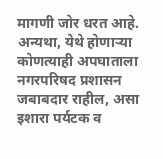मागणी जोर धरत आहे. अन्यथा, येथे होणाऱ्या कोणत्याही अपघाताला नगरपरिषद प्रशासन जबाबदार राहील, असा इशारा पर्यटक व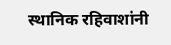स्थानिक रहिवाशांनी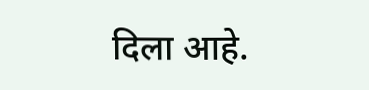दिला आहे.